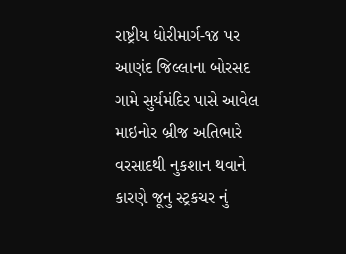રાષ્ટ્રીય ધોરીમાર્ગ-૧૪ પર આણંદ જિલ્લાના બોરસદ ગામે સુર્યમંદિર પાસે આવેલ માઇનોર બ્રીજ અતિભારે વરસાદથી નુકશાન થવાને કારણે જૂનુ સ્ટ્રકચર નું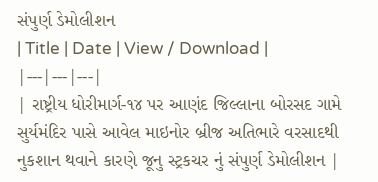સંપુર્ણ ડેમોલીશન
| Title | Date | View / Download |
|---|---|---|
| રાષ્ટ્રીય ધોરીમાર્ગ-૧૪ પર આણંદ જિલ્લાના બોરસદ ગામે સુર્યમંદિર પાસે આવેલ માઇનોર બ્રીજ અતિભારે વરસાદથી નુકશાન થવાને કારણે જૂનુ સ્ટ્રકચર નું સંપુર્ણ ડેમોલીશન |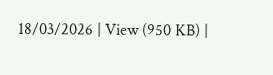18/03/2026 | View (950 KB) |